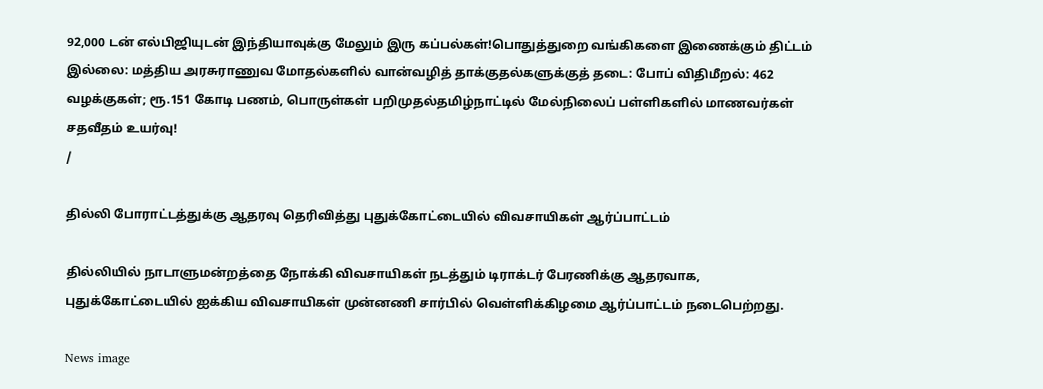92,000 டன் எல்பிஜியுடன் இந்தியாவுக்கு மேலும் இரு கப்பல்கள்!பொதுத்துறை வங்கிகளை இணைக்கும் திட்டம் இல்லை: மத்திய அரசுராணுவ மோதல்களில் வான்வழித் தாக்குதல்களுக்குத் தடை: போப் விதிமீறல்: 462 வழக்குகள்; ரூ.151 கோடி பணம், பொருள்கள் பறிமுதல்தமிழ்நாட்டில் மேல்நிலைப் பள்ளிகளில் மாணவர்கள் சதவீதம் உயர்வு!
/

தில்லி போராட்டத்துக்கு ஆதரவு தெரிவித்து புதுக்கோட்டையில் விவசாயிகள் ஆர்ப்பாட்டம்

தில்லியில் நாடாளுமன்றத்தை நோக்கி விவசாயிகள் நடத்தும் டிராக்டர் பேரணிக்கு ஆதரவாக, புதுக்கோட்டையில் ஐக்கிய விவசாயிகள் முன்னணி சார்பில் வெள்ளிக்கிழமை ஆர்ப்பாட்டம் நடைபெற்றது.

News image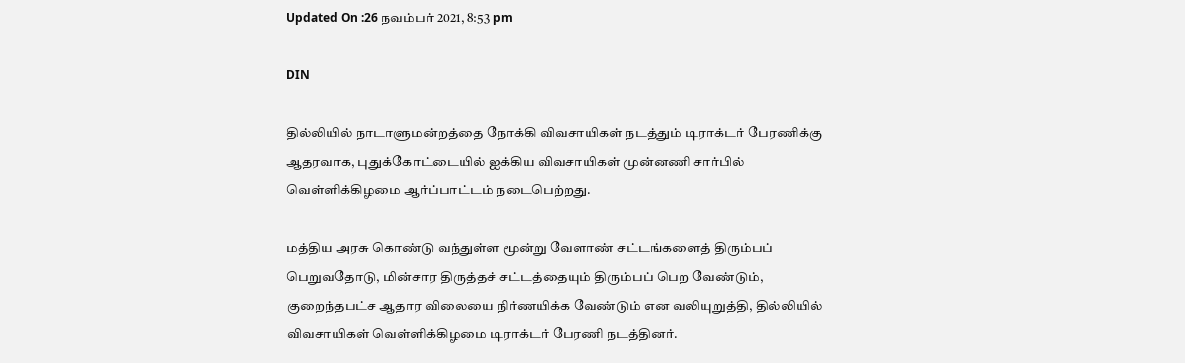Updated On :26 நவம்பர் 2021, 8:53 pm

DIN

தில்லியில் நாடாளுமன்றத்தை நோக்கி விவசாயிகள் நடத்தும் டிராக்டர் பேரணிக்கு ஆதரவாக, புதுக்கோட்டையில் ஐக்கிய விவசாயிகள் முன்னணி சார்பில் வெள்ளிக்கிழமை ஆர்ப்பாட்டம் நடைபெற்றது.

மத்திய அரசு கொண்டு வந்துள்ள மூன்று வேளாண் சட்டங்களைத் திரும்பப் பெறுவதோடு, மின்சார திருத்தச் சட்டத்தையும் திரும்பப் பெற வேண்டும், குறைந்தபட்ச ஆதார விலையை நிர்ணயிக்க வேண்டும் என வலியுறுத்தி, தில்லியில் விவசாயிகள் வெள்ளிக்கிழமை டிராக்டர் பேரணி நடத்தினர்.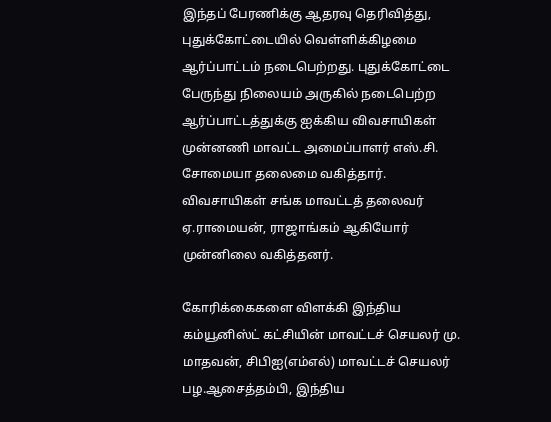இந்தப் பேரணிக்கு ஆதரவு தெரிவித்து, புதுக்கோட்டையில் வெள்ளிக்கிழமை ஆர்ப்பாட்டம் நடைபெற்றது. புதுக்கோட்டை பேருந்து நிலையம் அருகில் நடைபெற்ற ஆர்ப்பாட்டத்துக்கு ஐக்கிய விவசாயிகள் முன்னணி மாவட்ட அமைப்பாளர் எஸ்.சி. சோமையா தலைமை வகித்தார். விவசாயிகள் சங்க மாவட்டத் தலைவர் ஏ.ராமையன், ராஜாங்கம் ஆகியோர் முன்னிலை வகித்தனர்.

கோரிக்கைகளை விளக்கி இந்திய கம்யூனிஸ்ட் கட்சியின் மாவட்டச் செயலர் மு. மாதவன், சிபிஐ(எம்எல்) மாவட்டச் செயலர் பழ.ஆசைத்தம்பி, இந்திய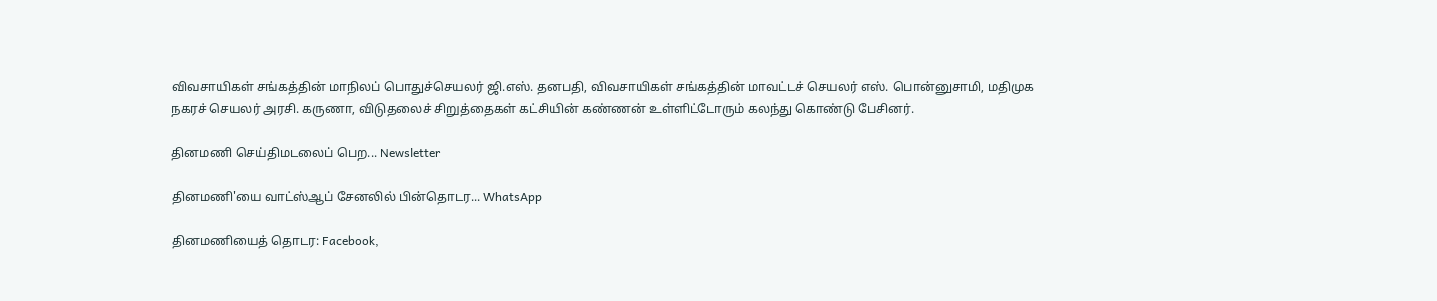விவசாயிகள் சங்கத்தின் மாநிலப் பொதுச்செயலர் ஜி.எஸ். தனபதி, விவசாயிகள் சங்கத்தின் மாவட்டச் செயலர் எஸ். பொன்னுசாமி, மதிமுக நகரச் செயலர் அரசி. கருணா, விடுதலைச் சிறுத்தைகள் கட்சியின் கண்ணன் உள்ளிட்டோரும் கலந்து கொண்டு பேசினர்.

தினமணி செய்திமடலைப் பெற... Newsletter

தினமணி'யை வாட்ஸ்ஆப் சேனலில் பின்தொடர... WhatsApp

தினமணியைத் தொடர: Facebook,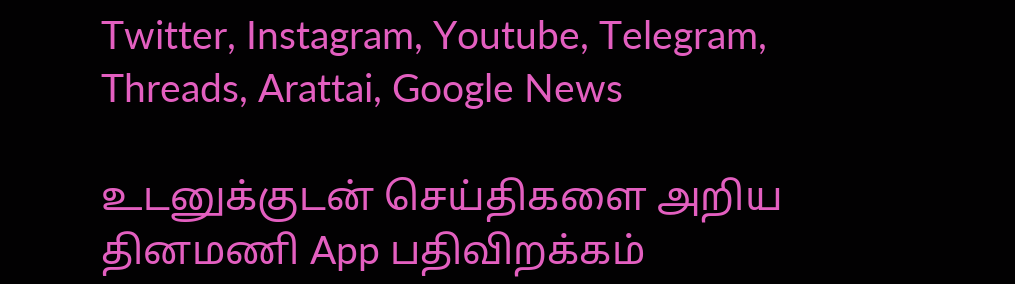Twitter, Instagram, Youtube, Telegram, Threads, Arattai, Google News

உடனுக்குடன் செய்திகளை அறிய தினமணி App பதிவிறக்கம்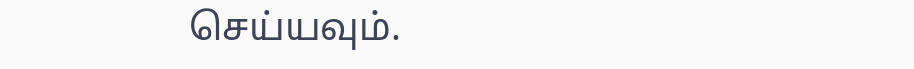செய்யவும்.